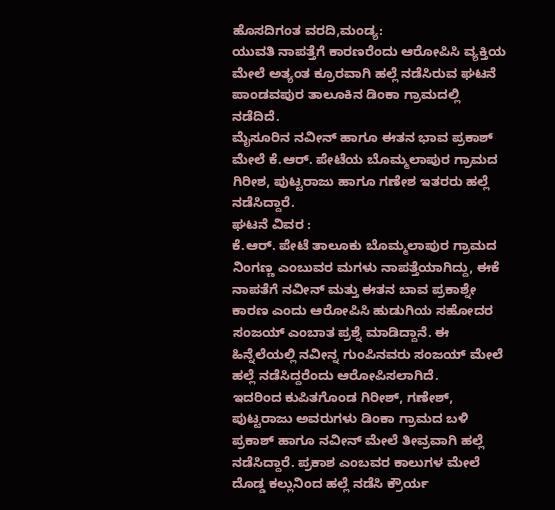ಹೊಸದಿಗಂತ ವರದಿ,ಮಂಡ್ಯ:
ಯುವತಿ ನಾಪತ್ತೆಗೆ ಕಾರಣರೆಂದು ಆರೋಪಿಸಿ ವ್ಯಕ್ತಿಯ ಮೇಲೆ ಅತ್ಯಂತ ಕ್ರೂರವಾಗಿ ಹಲ್ಲೆ ನಡೆಸಿರುವ ಘಟನೆ ಪಾಂಡವಪುರ ತಾಲೂಕಿನ ಡಿಂಕಾ ಗ್ರಾಮದಲ್ಲಿ ನಡೆದಿದೆ.
ಮೈಸೂರಿನ ನವೀನ್ ಹಾಗೂ ಈತನ ಭಾವ ಪ್ರಕಾಶ್ ಮೇಲೆ ಕೆ.ಆರ್. ಪೇಟೆಯ ಬೊಮ್ಮಲಾಪುರ ಗ್ರಾಮದ ಗಿರೀಶ, ಪುಟ್ಟರಾಜು ಹಾಗೂ ಗಣೇಶ ಇತರರು ಹಲ್ಲೆ ನಡೆಸಿದ್ದಾರೆ.
ಘಟನೆ ವಿವರ :
ಕೆ.ಆರ್. ಪೇಟೆ ತಾಲೂಕು ಬೊಮ್ಮಲಾಪುರ ಗ್ರಾಮದ ನಿಂಗಣ್ಣ ಎಂಬುವರ ಮಗಳು ನಾಪತ್ತೆಯಾಗಿದ್ದು, ಈಕೆ ನಾಪತೆಗೆ ನವೀನ್ ಮತ್ತು ಈತನ ಬಾವ ಪ್ರಕಾಶ್ನೇ ಕಾರಣ ಎಂದು ಆರೋಪಿಸಿ ಹುಡುಗಿಯ ಸಹೋದರ ಸಂಜಯ್ ಎಂಬಾತ ಪ್ರಶ್ನೆ ಮಾಡಿದ್ದಾನೆ. ಈ ಹಿನ್ನೆಲೆಯಲ್ಲಿ ನವೀನ್ನ ಗುಂಪಿನವರು ಸಂಜಯ್ ಮೇಲೆ ಹಲ್ಲೆ ನಡೆಸಿದ್ದರೆಂದು ಆರೋಪಿಸಲಾಗಿದೆ.
ಇದರಿಂದ ಕುಪಿತಗೊಂಡ ಗಿರೀಶ್, ಗಣೇಶ್, ಪುಟ್ಟರಾಜು ಅವರುಗಳು ಡಿಂಕಾ ಗ್ರಾಮದ ಬಳಿ ಪ್ರಕಾಶ್ ಹಾಗೂ ನವೀನ್ ಮೇಲೆ ತೀವ್ರವಾಗಿ ಹಲ್ಲೆ ನಡೆಸಿದ್ದಾರೆ. ಪ್ರಕಾಶ ಎಂಬವರ ಕಾಲುಗಳ ಮೇಲೆ ದೊಡ್ಡ ಕಲ್ಲುನಿಂದ ಹಲ್ಲೆ ನಡೆಸಿ ಕ್ರೌರ್ಯ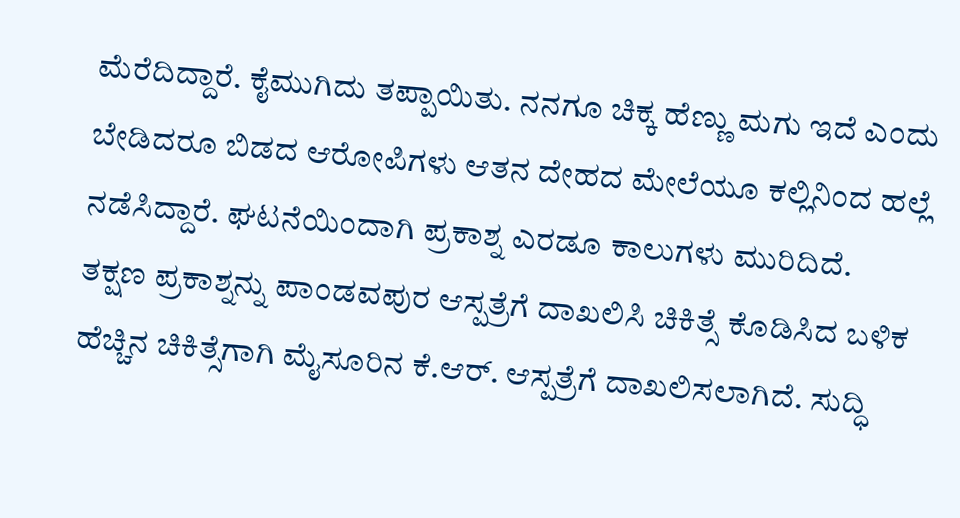ಮೆರೆದಿದ್ದಾರೆ. ಕೈಮುಗಿದು ತಪ್ಪಾಯಿತು. ನನಗೂ ಚಿಕ್ಕ ಹೆಣ್ಣು ಮಗು ಇದೆ ಎಂದು ಬೇಡಿದರೂ ಬಿಡದ ಆರೋಪಿಗಳು ಆತನ ದೇಹದ ಮೇಲೆಯೂ ಕಲ್ಲಿನಿಂದ ಹಲ್ಲೆ ನಡೆಸಿದ್ದಾರೆ. ಘಟನೆಯಿಂದಾಗಿ ಪ್ರಕಾಶ್ನ ಎರಡೂ ಕಾಲುಗಳು ಮುರಿದಿದೆ.
ತಕ್ಷಣ ಪ್ರಕಾಶ್ನನ್ನು ಪಾಂಡವಪುರ ಆಸ್ಪತ್ರೆಗೆ ದಾಖಲಿಸಿ ಚಿಕಿತ್ಸೆ ಕೊಡಿಸಿದ ಬಳಿಕ ಹೆಚ್ಚಿನ ಚಿಕಿತ್ಸೆಗಾಗಿ ಮೈಸೂರಿನ ಕೆ.ಆರ್. ಆಸ್ಪತ್ರೆಗೆ ದಾಖಲಿಸಲಾಗಿದೆ. ಸುದ್ಧಿ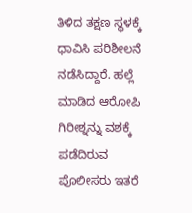ತಿಳಿದ ತಕ್ಷಣ ಸ್ಥಳಕ್ಕೆ ಧಾವಿಸಿ ಪರಿಶೀಲನೆ ನಡೆಸಿದ್ದಾರೆ. ಹಲ್ಲೆ ಮಾಡಿದ ಆರೋಪಿ ಗಿರೀಶ್ನನ್ನು ವಶಕ್ಕೆ ಪಡೆದಿರುವ ಪೊಲೀಸರು ಇತರೆ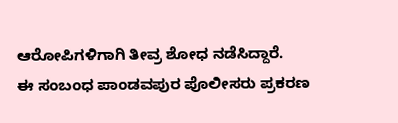ಆರೋಪಿಗಳಿಗಾಗಿ ತೀವ್ರ ಶೋಧ ನಡೆಸಿದ್ದಾರೆ.
ಈ ಸಂಬಂಧ ಪಾಂಡವಪುರ ಪೊಲೀಸರು ಪ್ರಕರಣ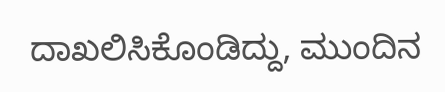ದಾಖಲಿಸಿಕೊಂಡಿದ್ದು, ಮುಂದಿನ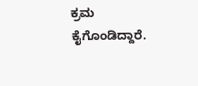ಕ್ರಮ ಕೈಗೊಂಡಿದ್ದಾರೆ.